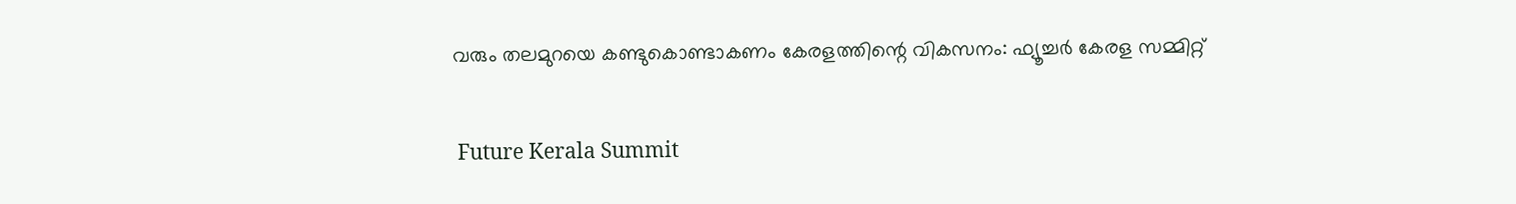വരും തലമുറയെ കണ്ടുകൊണ്ടാകണം കേരളത്തിന്റെ വികസനം: ഫ്യൂച്ചർ കേരള സമ്മിറ്റ്

 Future Kerala Summit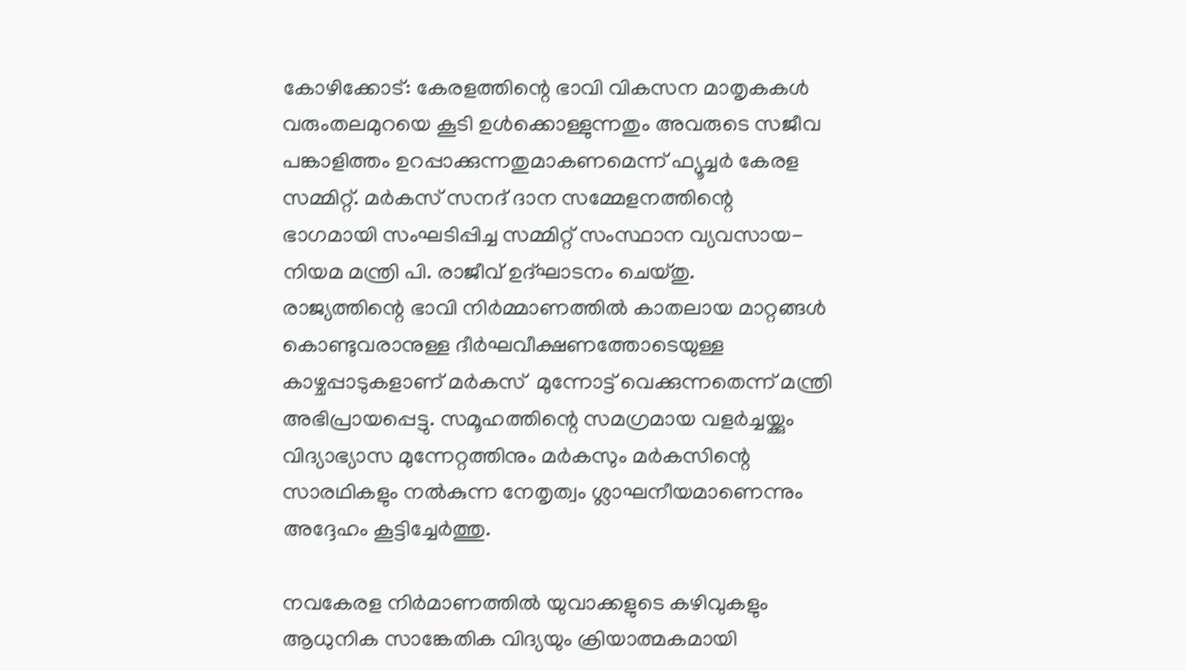കോഴിക്കോട്: കേരളത്തിന്റെ ഭാവി വികസന മാതൃകകൾ വരുംതലമുറയെ കൂടി ഉൾക്കൊള്ളുന്നതും അവരുടെ സജീവ പങ്കാളിത്തം ഉറപ്പാക്കുന്നതുമാകണമെന്ന് ഫ്യൂച്ചർ കേരള സമ്മിറ്റ്. മർകസ് സനദ് ദാന സമ്മേളനത്തിന്റെ ഭാഗമായി സംഘടിപ്പിച്ച സമ്മിറ്റ് സംസ്ഥാന വ്യവസായ-നിയമ മന്ത്രി പി. രാജീവ് ഉദ്ഘാടനം ചെയ്തു.
രാജ്യത്തിന്റെ ഭാവി നിർമ്മാണത്തിൽ കാതലായ മാറ്റങ്ങൾ കൊണ്ടുവരാനുള്ള ദീർഘവീക്ഷണത്തോടെയുള്ള കാഴ്ചപ്പാടുകളാണ് മർകസ്  മുന്നോട്ട് വെക്കുന്നതെന്ന് മന്ത്രി അഭിപ്രായപ്പെട്ടു. സമൂഹത്തിന്റെ സമഗ്രമായ വളർച്ചയ്ക്കും വിദ്യാഭ്യാസ മുന്നേറ്റത്തിനും മർകസും മർകസിന്റെ സാരഥികളും നൽകുന്ന നേതൃത്വം ശ്ലാഘനീയമാണെന്നും അദ്ദേഹം കൂട്ടിച്ചേർത്തു.

നവകേരള നിർമാണത്തിൽ യുവാക്കളുടെ കഴിവുകളും ആധുനിക സാങ്കേതിക വിദ്യയും ക്രിയാത്മകമായി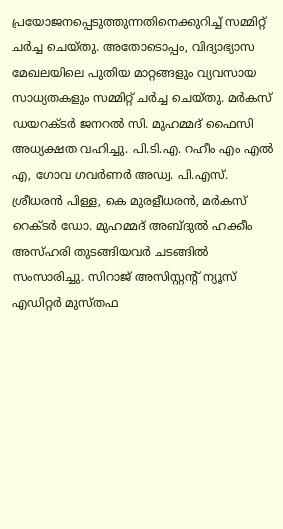പ്രയോജനപ്പെടുത്തുന്നതിനെക്കുറിച്ച് സമ്മിറ്റ് ചർച്ച ചെയ്തു. അതോടൊപ്പം, വിദ്യാഭ്യാസ മേഖലയിലെ പുതിയ മാറ്റങ്ങളും വ്യവസായ സാധ്യതകളും സമ്മിറ്റ് ചർച്ച ചെയ്തു. മർകസ് ഡയറക്ടർ ജനറൽ സി. മുഹമ്മദ് ഫൈസി അധ്യക്ഷത വഹിച്ചു. പി.ടി.എ. റഹീം എം എൽ എ, ഗോവ ഗവർണർ അഡ്വ. പി.എസ്. ശ്രീധരൻ പിള്ള, കെ മുരളീധരൻ, മർകസ് റെക്ടർ ഡോ. മുഹമ്മദ് അബ്ദുൽ ഹക്കീം അസ്ഹരി തുടങ്ങിയവർ ചടങ്ങിൽ സംസാരിച്ചു. സിറാജ് അസിസ്റ്റന്റ് ന്യൂസ് എഡിറ്റർ മുസ്തഫ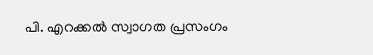പി. എറക്കൽ സ്വാഗത പ്രസംഗം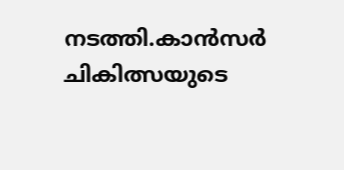നടത്തി.കാൻസർ ചികിത്സയുടെ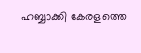ഹബ്ബാക്കി കേരളത്തെ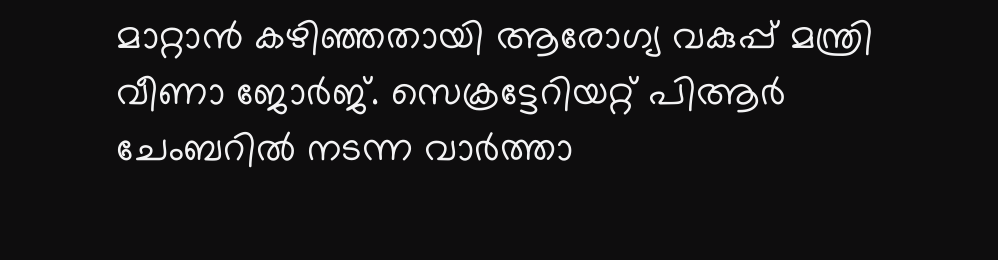മാറ്റാൻ കഴിഞ്ഞതായി ആരോഗ്യ വകുപ്പ് മന്ത്രി വീണാ ജോർജ്. സെക്രട്ടേറിയറ്റ് പിആർ ചേംബറിൽ നടന്ന വാർത്താ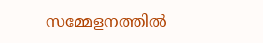സമ്മേളനത്തിൽ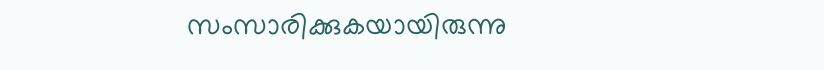സംസാരിക്കുകയായിരുന്നു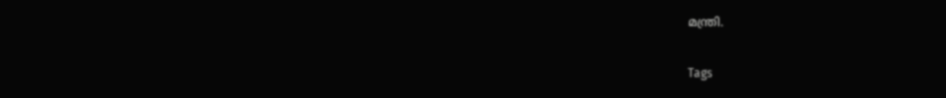മന്ത്രി.

Tags